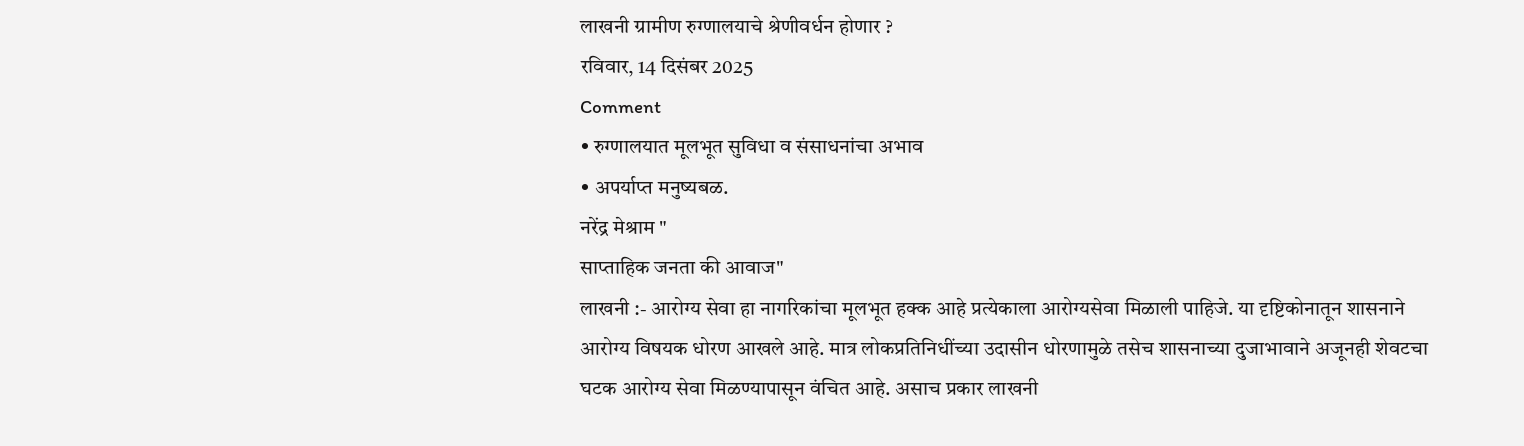लाखनी ग्रामीण रुग्णालयाचे श्रेणीवर्धन होणार ?
रविवार, 14 दिसंबर 2025
Comment
• रुग्णालयात मूलभूत सुविधा व संसाधनांचा अभाव
• अपर्याप्त मनुष्यबळ.
नरेंद्र मेश्राम "
साप्ताहिक जनता की आवाज"
लाखनी :- आरोग्य सेवा हा नागरिकांचा मूलभूत हक्क आहे प्रत्येकाला आरोग्यसेवा मिळाली पाहिजे. या दृष्टिकोनातून शासनाने आरोग्य विषयक धोरण आखले आहे. मात्र लोकप्रतिनिधींच्या उदासीन धोरणामुळे तसेच शासनाच्या दुजाभावाने अजूनही शेवटचा घटक आरोग्य सेवा मिळण्यापासून वंचित आहे. असाच प्रकार लाखनी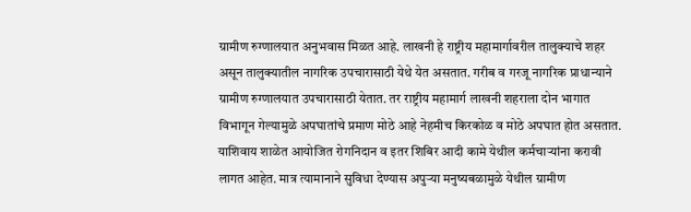ग्रामीण रुग्णालयात अनुभवास मिळत आहे. लाखनी हे राष्ट्रीय महामार्गावरील तालुक्याचे शहर असून तालुक्यातील नागरिक उपचारासाठी येथे येत असतात. गरीब व गरजू नागरिक प्राधान्याने ग्रामीण रुग्णालयात उपचारासाठी येतात. तर राष्ट्रीय महामार्ग लाखनी शहराला दोन भागात विभागून गेल्यामुळे अपघातांचे प्रमाण मोठे आहे नेहमीच किरकोळ व मोठे अपघात होत असतात. याशिवाय शाळेत आयोजित रोगनिदान व इतर शिबिर आदी कामे येथील कर्मचाऱ्यांना करावी लागत आहेत. मात्र त्यामानाने सुविधा देण्यास अपुऱ्या मनुष्यबळामुळे येथील ग्रामीण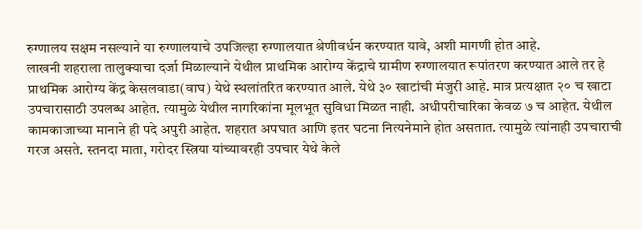रुग्णालय सक्षम नसल्याने या रुग्णालयाचे उपजिल्हा रुग्णालयात श्रेणीवर्धन करण्यात यावे, अशी मागणी होत आहे.
लाखनी शहराला तालुक्याचा दर्जा मिळाल्याने येथील प्राथमिक आरोग्य केंद्राचे ग्रामीण रुग्णालयात रूपांतरण करण्यात आले तर हे प्राथमिक आरोग्य केंद्र केसलवाडा(वाघ) येथे स्थलांतरित करण्यात आले. येथे ३० खाटांची मंजुरी आहे. मात्र प्रत्यक्षात २० च खाटा उपचारासाठी उपलब्ध आहेत. त्यामुळे येथील नागरिकांना मूलभूत सुविधा मिळत नाही. अधीपरीचारिका केवळ ७ च आहेत. येथील कामकाजाच्या मानाने ही पदे अपुरी आहेत. शहरात अपघात आणि इतर घटना नित्यनेमाने होत असतात. त्यामुळे त्यांनाही उपचाराची गरज असते. स्तनदा माता, गरोदर स्त्रिया यांच्यावरही उपचार येथे केले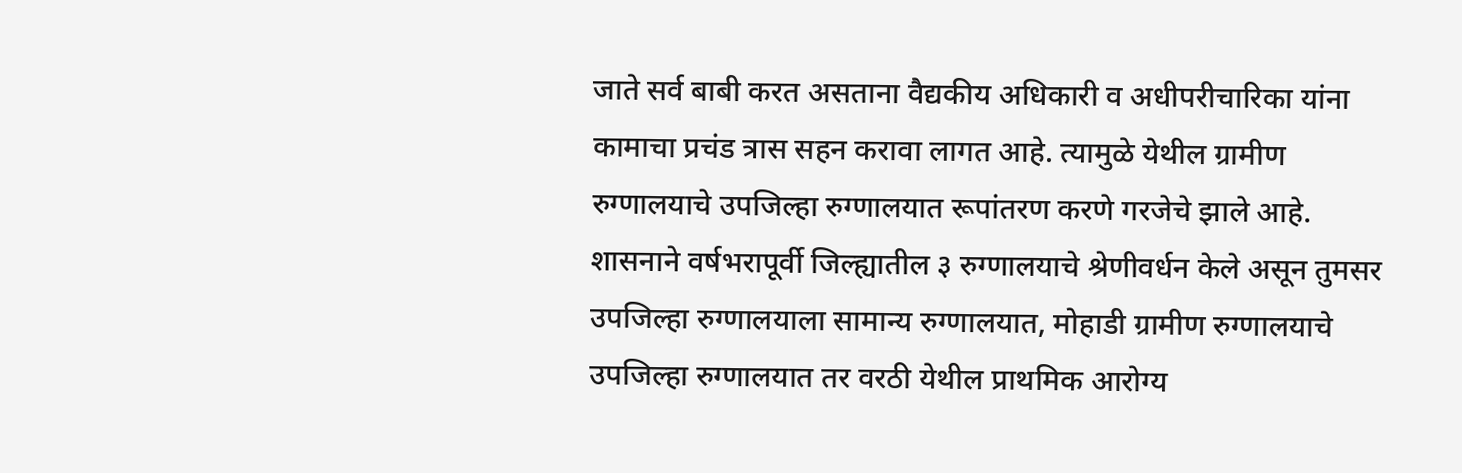जाते सर्व बाबी करत असताना वैद्यकीय अधिकारी व अधीपरीचारिका यांना कामाचा प्रचंड त्रास सहन करावा लागत आहे. त्यामुळे येथील ग्रामीण रुग्णालयाचे उपजिल्हा रुग्णालयात रूपांतरण करणे गरजेचे झाले आहे.
शासनाने वर्षभरापूर्वी जिल्ह्यातील ३ रुग्णालयाचे श्रेणीवर्धन केले असून तुमसर उपजिल्हा रुग्णालयाला सामान्य रुग्णालयात, मोहाडी ग्रामीण रुग्णालयाचे उपजिल्हा रुग्णालयात तर वरठी येथील प्राथमिक आरोग्य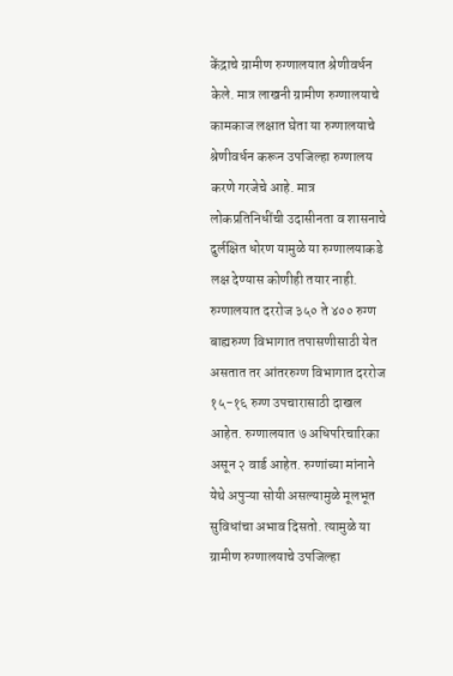केंद्राचे ग्रामीण रुग्णालयात श्रेणीवर्धन केले. मात्र लाखनी ग्रामीण रुग्णालयाचे कामकाज लक्षात घेता या रुग्णालयाचे श्रेणीवर्धन करून उपजिल्हा रुग्णालय करणे गरजेचे आहे. मात्र लोकप्रतिनिधींची उदासीनता व शासनाचे दुर्लक्षित धोरण यामुळे या रुग्णालयाकडे लक्ष देण्यास कोणीही तयार नाही. रुग्णालयात दररोज ३५० ते ४०० रुग्ण बाह्यरुग्ण विभागात तपासणीसाठी येत असतात तर आंतररुग्ण विभागात दररोज १५-१६ रुग्ण उपचारासाठी दाखल आहेत. रुग्णालयात ७ अधिपरिचारिका असून २ वार्ड आहेत. रुग्णांच्या मांनाने येथे अपुऱ्या सोयी असल्यामुळे मूलभूत सुविधांचा अभाव दिसतो. त्यामुळे या ग्रामीण रुग्णालयाचे उपजिल्हा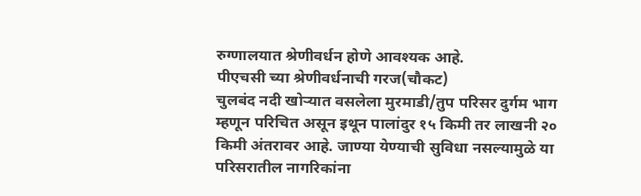रुग्णालयात श्रेणीवर्धन होणे आवश्यक आहे.
पीएचसी च्या श्रेणीवर्धनाची गरज(चौकट)
चुलबंद नदी खोऱ्यात वसलेला मुरमाडी/तुप परिसर दुर्गम भाग म्हणून परिचित असून इथून पालांदुर १५ किमी तर लाखनी २० किमी अंतरावर आहे. जाण्या येण्याची सुविधा नसल्यामुळे या परिसरातील नागरिकांना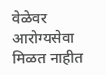वेळेवर आरोग्यसेवा मिळत नाहीत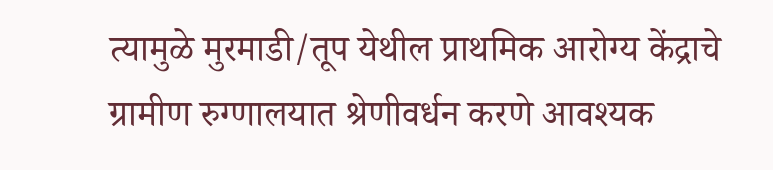त्यामुळे मुरमाडी/तूप येथील प्राथमिक आरोग्य केंद्राचे ग्रामीण रुग्णालयात श्रेणीवर्धन करणे आवश्यक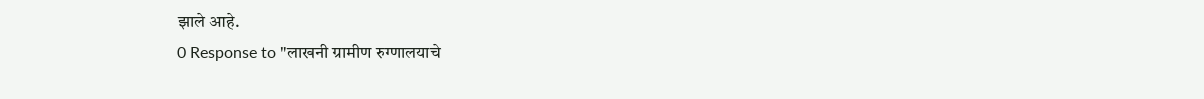झाले आहे.
0 Response to "लाखनी ग्रामीण रुग्णालयाचे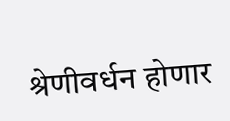श्रेणीवर्धन होणार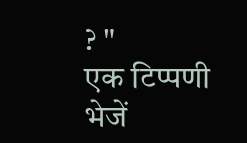? "
एक टिप्पणी भेजें